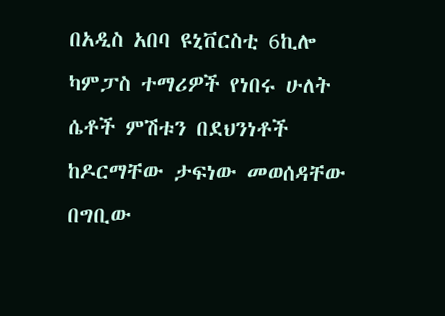በአዲስ አበባ ዩኒቨርስቲ 6ኪሎ ካምፓስ ተማሪዎች የነበሩ ሁለት ሴቶች ምሽቱን በደህንነቶች ከዶርማቸው ታፍነው መወሰዳቸው በግቢው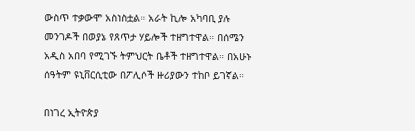ውስጥ ተቃውሞ አስነስቷል። አራት ኪሎ አካባቢ ያሉ መንገዶች በወያኔ የጸጥታ ሃይሎች ተዘግተዋል። በሰሜን አዲስ አበባ የሚገኙ ትምህርት ቤቶች ተዘግተዋል። በአሁኑ ሰዓትም ዩኒቨርሲቲው በፖሊሶች ዙሪያውን ተከቦ ይገኛል።

በነገረ ኢትዮጵያ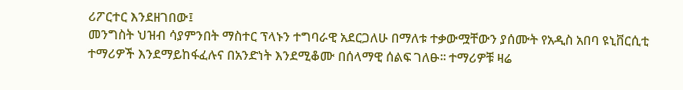ሪፖርተር እንደዘገበው፤
መንግስት ህዝብ ሳያምንበት ማስተር ፕላኑን ተግባራዊ አደርጋለሁ በማለቱ ተቃውሟቸውን ያሰሙት የአዲስ አበባ ዩኒቨርሲቲ ተማሪዎች እንደማይከፋፈሉና በአንድነት እንደሚቆሙ በሰላማዊ ሰልፍ ገለፁ፡፡ ተማሪዎቹ ዛሬ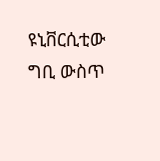ዩኒቨርሲቲው ግቢ ውስጥ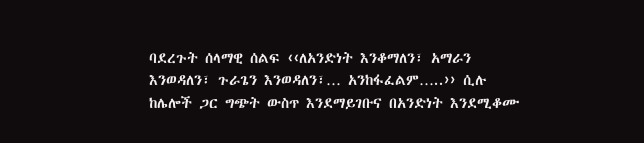ባደረጉት ሰላማዊ ሰልፍ ‹‹ለአንድነት እንቆማለን፣ አማራን እንወዳለን፣ ጉራጌን እንወዳለን፣… አንከፋፈልም…..›› ሲሉ ከሌሎች ጋር ግጭት ውስጥ እንደማይገቡና በአንድነት እንደሚቆሙ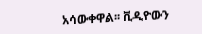አሳውቀዋል፡፡ ቪዲዮውን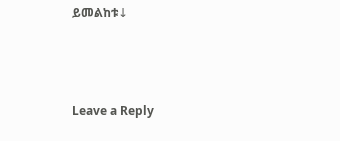ይመልከቱ↓



Leave a Reply